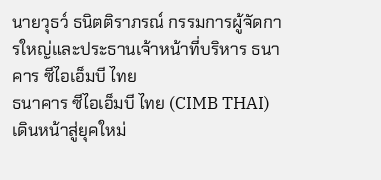นายวุธว์ ธนิตติราภรณ์ กรรมการผู้จัดการใหญ่และประธานเจ้าหน้าที่บริหาร ธนาคาร ซีไอเอ็มบี ไทย
ธนาคาร ซีไอเอ็มบี ไทย (CIMB THAI) เดินหน้าสู่ยุคใหม่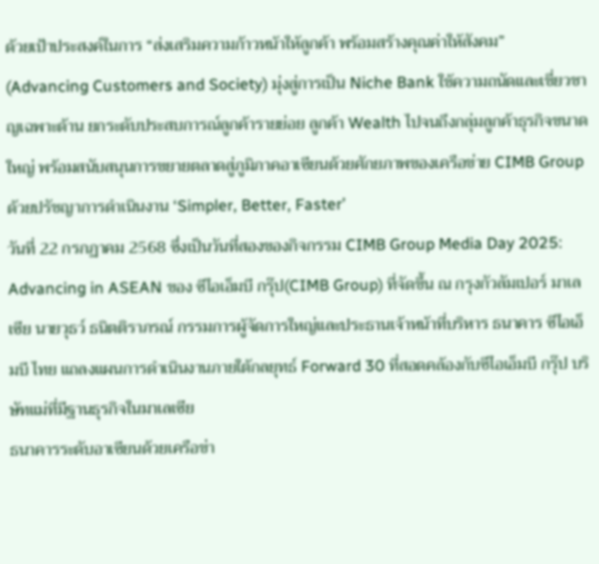ด้วยเป้าประสงค์ในการ “ส่งเสริมความก้าวหน้าให้ลูกค้า พร้อมสร้างคุณค่าให้สังคม” (Advancing Customers and Society) มุ่งสู่การเป็น Niche Bank ใช้ความถนัดและเชี่ยวชาญเฉพาะด้าน ยกระดับประสบการณ์ลูกค้ารายย่อย ลูกค้า Wealth ไปจนถึงกลุ่มลูกค้าธุรกิจขนาดใหญ่ พร้อมสนับสนุนการขยายตลาดสู่ภูมิภาคอาเซียนด้วยศักยภาพของเครือข่าย CIMB Group ด้วยปรัชญาการดำเนินงาน ‘Simpler, Better, Faster’
วันที่ 22 กรกฏาคม 2568 ซึ่งเป็นวันที่สองของกิจกรรม CIMB Group Media Day 2025: Advancing in ASEAN ของ ซีไอเอ็มบี กรุ๊ป(CIMB Group) ที่จัดขึ้น ณ กรุงกัวลัมเปอร์ มาเลเซีย นายวุธว์ ธนิตติราภรณ์ กรรมการผู้จัดการใหญ่และประธานเจ้าหน้าที่บริหาร ธนาคาร ซีไอเอ็มบี ไทย แถลงแผนการดำเนินงานภายใต้กลยุทธ์ Forward 30 ที่สอดคล้องกับซีไอเอ็มบี กรุ๊ป บริษัทแม่ที่มีฐานธุรกิจในมาเลเซีย
ธนาคารระดับอาเซียนด้วยเครือข่า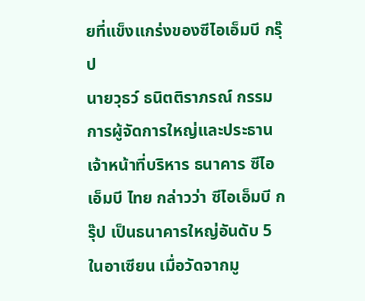ยที่แข็งแกร่งของซีไอเอ็มบี กรุ๊ป
นายวุธว์ ธนิตติราภรณ์ กรรมการผู้จัดการใหญ่และประธานเจ้าหน้าที่บริหาร ธนาคาร ซีไอเอ็มบี ไทย กล่าวว่า ซีไอเอ็มบี กรุ๊ป เป็นธนาคารใหญ่อันดับ 5 ในอาเซียน เมื่อวัดจากมู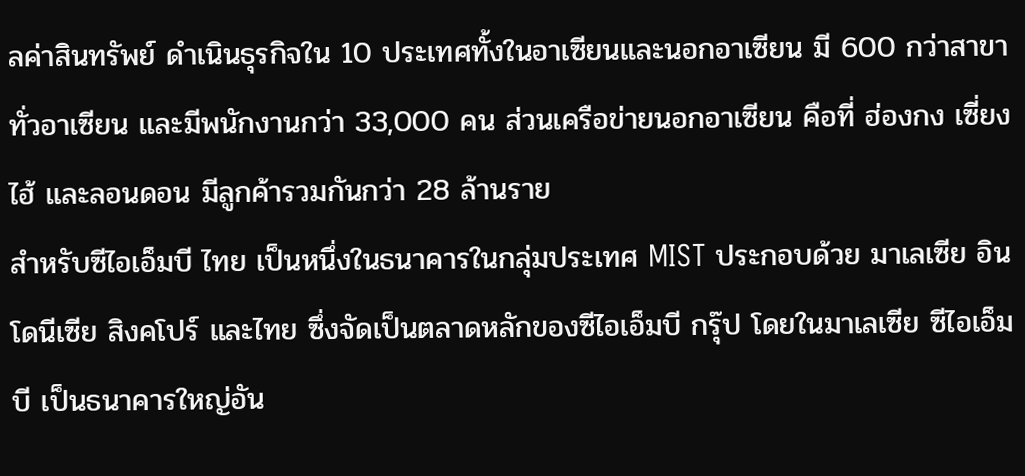ลค่าสินทรัพย์ ดำเนินธุรกิจใน 10 ประเทศทั้งในอาเซียนและนอกอาเซียน มี 600 กว่าสาขาทั่วอาเซียน และมีพนักงานกว่า 33,000 คน ส่วนเครือข่ายนอกอาเซียน คือที่ ฮ่องกง เซี่ยงไฮ้ และลอนดอน มีลูกค้ารวมกันกว่า 28 ล้านราย
สำหรับซีไอเอ็มบี ไทย เป็นหนึ่งในธนาคารในกลุ่มประเทศ MIST ประกอบด้วย มาเลเซีย อินโดนีเซีย สิงคโปร์ และไทย ซึ่งจัดเป็นตลาดหลักของซีไอเอ็มบี กรุ๊ป โดยในมาเลเซีย ซีไอเอ็มบี เป็นธนาคารใหญ่อัน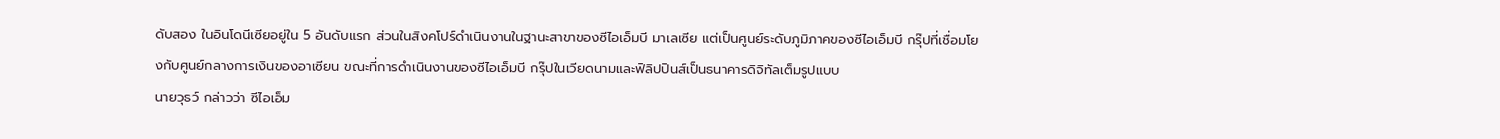ดับสอง ในอินโดนีเซียอยู่ใน 5 อันดับแรก ส่วนในสิงคโปร์ดำเนินงานในฐานะสาขาของซีไอเอ็มบี มาเลเซีย แต่เป็นศูนย์ระดับภูมิภาคของซีไอเอ็มบี กรุ๊ปที่เชื่อมโยงกับศูนย์กลางการเงินของอาเซียน ขณะที่การดำเนินงานของซีไอเอ็มบี กรุ๊ปในเวียดนามและฟิลิปปินส์เป็นธนาคารดิจิทัลเต็มรูปแบบ
นายวุธว์ กล่าวว่า ซีไอเอ็ม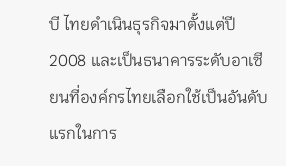บี ไทยดำเนินธุรกิจมาตั้งแต่ปี 2008 และเป็นธนาคารระดับอาเซียนที่องค์กรไทยเลือกใช้เป็นอันดับแรกในการ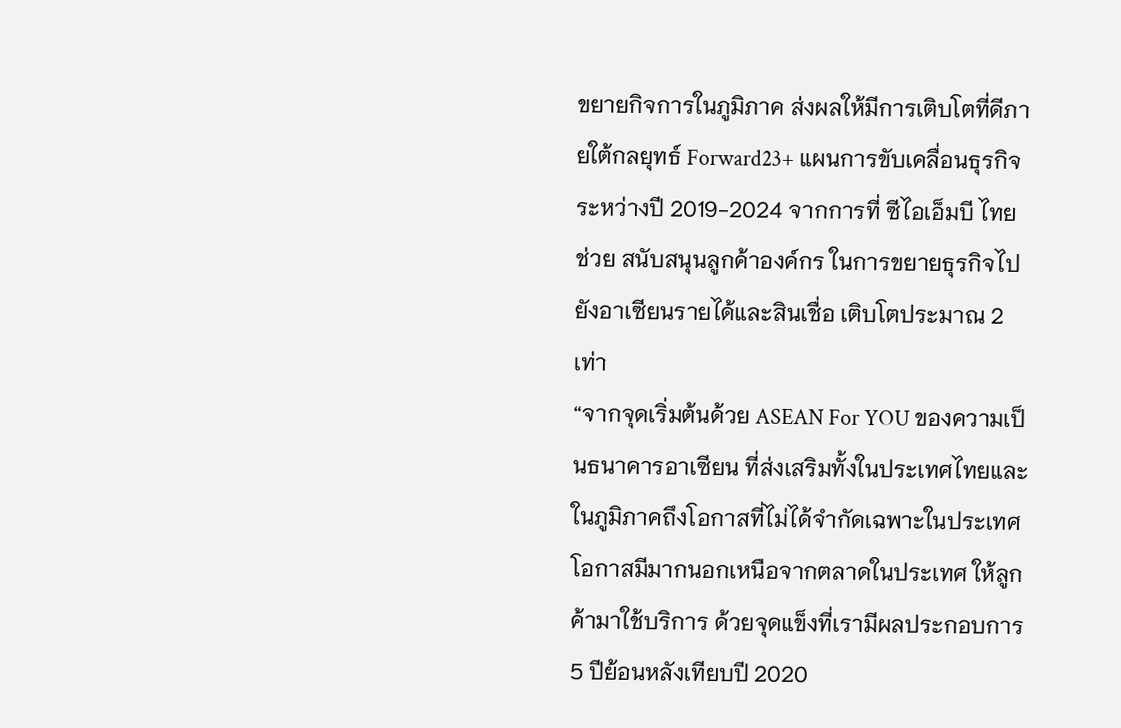ขยายกิจการในภูมิภาค ส่งผลให้มีการเติบโตที่ดีภายใต้กลยุทธ์ Forward23+ แผนการขับเคลื่อนธุรกิจระหว่างปี 2019-2024 จากการที่ ซีไอเอ็มบี ไทย ช่วย สนับสนุนลูกค้าองค์กร ในการขยายธุรกิจไปยังอาเซียนรายได้และสินเชื่อ เติบโตประมาณ 2 เท่า
“จากจุดเริ่มต้นด้วย ASEAN For YOU ของความเป็นธนาคารอาเซียน ที่ส่งเสริมทั้งในประเทศไทยและในภูมิภาคถึงโอกาสที่ไม่ได้จำกัดเฉพาะในประเทศ โอกาสมีมากนอกเหนือจากตลาดในประเทศ ให้ลูกค้ามาใช้บริการ ด้วยจุดแข็งที่เรามีผลประกอบการ 5 ปีย้อนหลังเทียบปี 2020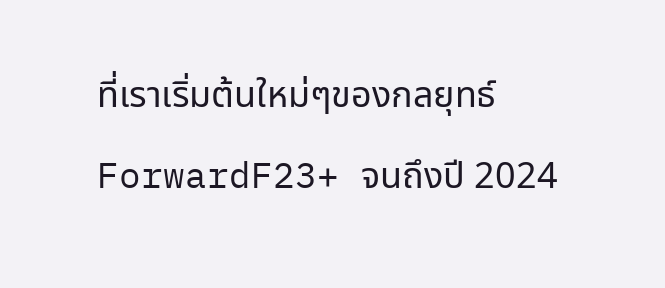ที่เราเริ่มต้นใหม่ๆของกลยุทธ์ ForwardF23+ จนถึงปี 2024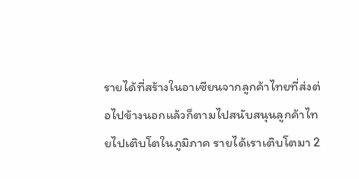รายได้ที่สร้างในอาเซียนจากลูกค้าไทยที่ส่งต่อไปข้างนอกแล้วก็ตามไปสนับสนุนลูกค้าไทยไปเติบโตในภูมิภาค รายได้เราเติบโตมา 2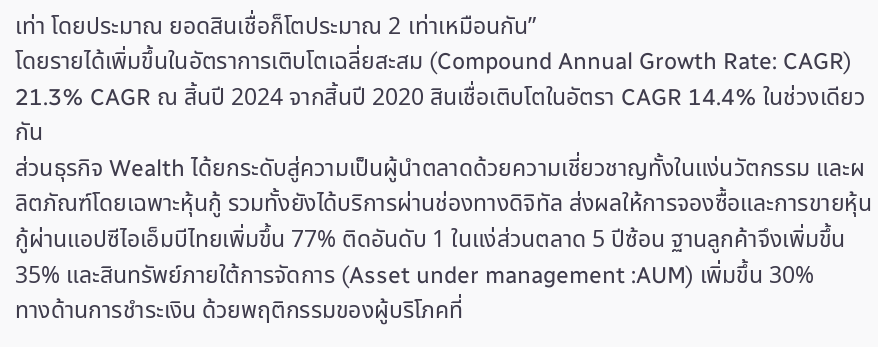เท่า โดยประมาณ ยอดสินเชื่อก็โตประมาณ 2 เท่าเหมือนกัน”
โดยรายได้เพิ่มขึ้นในอัตราการเติบโตเฉลี่ยสะสม (Compound Annual Growth Rate: CAGR) 21.3% CAGR ณ สิ้นปี 2024 จากสิ้นปี 2020 สินเชื่อเติบโตในอัตรา CAGR 14.4% ในช่วงเดียวกัน
ส่วนธุรกิจ Wealth ได้ยกระดับสู่ความเป็นผู้นำตลาดด้วยความเชี่ยวชาญทั้งในแง่นวัตกรรม และผลิตภัณฑ์โดยเฉพาะหุ้นกู้ รวมทั้งยังได้บริการผ่านช่องทางดิจิทัล ส่งผลให้การจองซื้อและการขายหุ้นกู้ผ่านแอปซีไอเอ็มบีไทยเพิ่มขึ้น 77% ติดอันดับ 1 ในแง่ส่วนตลาด 5 ปีซ้อน ฐานลูกค้าจึงเพิ่มขึ้น 35% และสินทรัพย์ภายใต้การจัดการ (Asset under management :AUM) เพิ่มขึ้น 30%
ทางด้านการชำระเงิน ด้วยพฤติกรรมของผู้บริโภคที่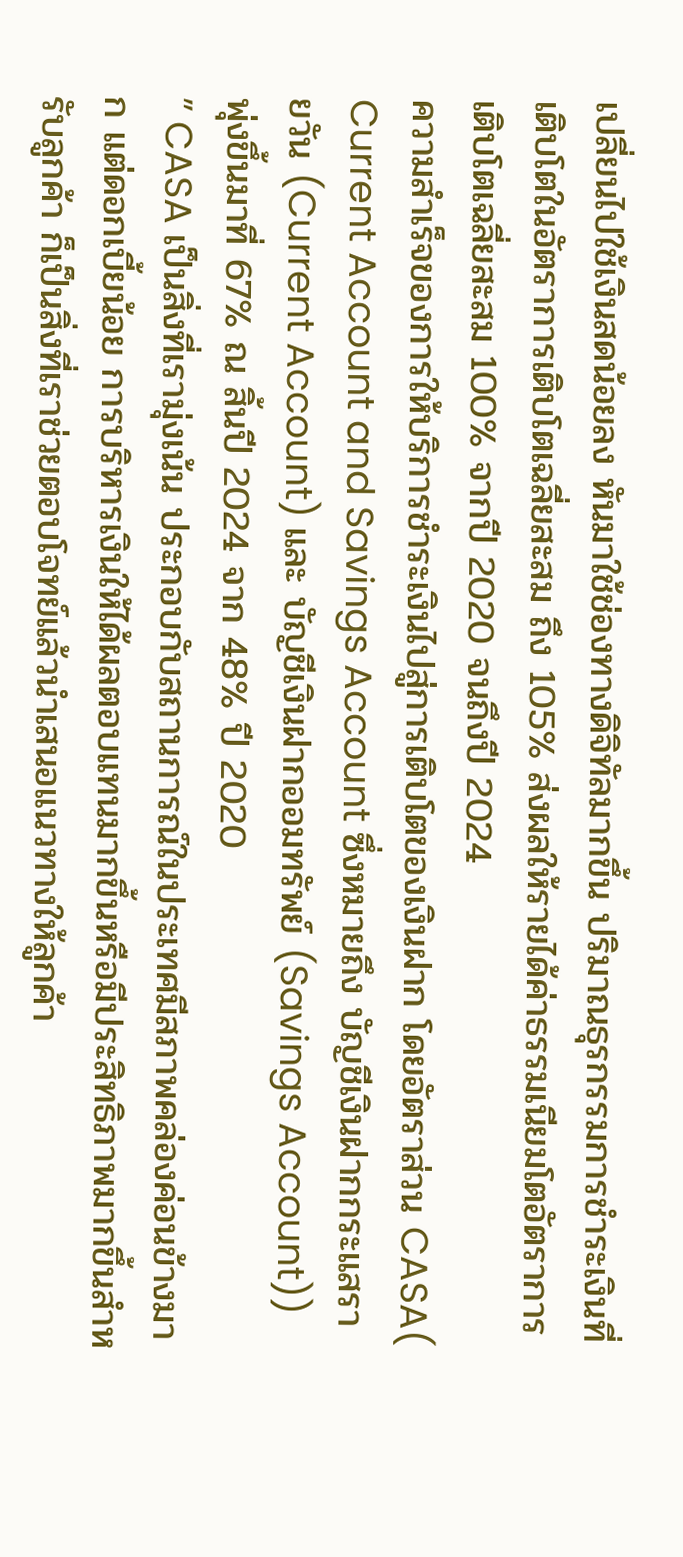เปลี่ยนไปใช้เงินสดน้อยลง หันมาใช้ช่องทางดิจิทัลมากขึ้น ปริมาณธุรกรรมการชำระเงินที่เติบโตในอัตราการเติบโตเฉลี่ยสะสม ถึง 105% ส่งผลให้รายได้ค่าธรรมเนียมโตอัตราการเติบโตเฉลี่ยสะสม 100% จากปี 2020 จนถึงปี 2024
ความสำเร็จของการให้บริการชำระเงินไปสู่การเติบโตของเงินฝาก โดยอัตราส่วน CASA( Current Account and Savings Account ซึ่งหมายถึง บัญชีเงินฝากกระแสรายวัน (Current Account) และ บัญชีเงินฝากออมทรัพย์ (Savings Account)) พุ่งขึ้นมาที่ 67% ณ สิ้นปี 2024 จาก 48% ปี 2020
” CASA เป็นสิ่งที่เรามุ่งเน้น ประกอบกับสถานการณ์ในประเทศมีสภาพคล่องค่อนข้างมาก แต่ดอกเบี้ยน้อย การบริหารเงินให้ได้ผลตอบแทนมากขึ้นหรือมีประสิทธิภาพมากขึ้นสำหรับลูกค้า ก็เป็นสิ่งที่เราช่วยตอบโจทย์แล้วนำเสนอแนวทางให้ลูกค้า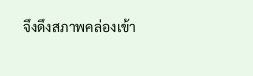จึงดึงสภาพคล่องเข้า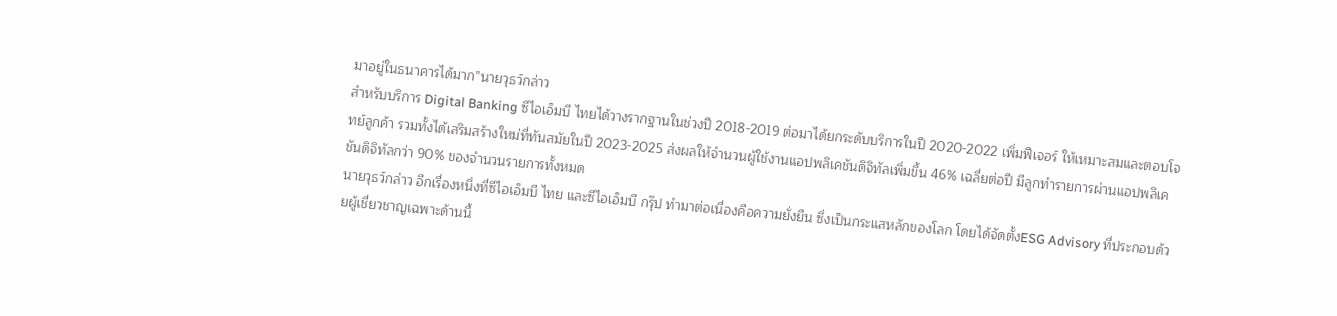มาอยู่ในธนาคารได้มาก”นายวุธว์กล่าว
สำหรับบริการ Digital Banking ซีไอเอ็มบี ไทยได้วางรากฐานในช่วงปี 2018-2019 ต่อมาได้ยกระดับบริการในปี 2020-2022 เพิ่มฟีเจอร์ ให้เหมาะสมและตอบโจทย์ลูกค้า รวมทั้งได้เสริมสร้างใหม่ที่ทันสมัยในปี 2023-2025 ส่งผลให้จำนวนผู้ใช้งานแอปพลิเคชันดิจิทัลเพิ่มขึ้น 46% เฉลี่ยต่อปี มีลูกทำรายการผ่านแอปพลิเคชันดิจิทัลกว่า 90% ของจำนวนรายการทั้งหมด
นายวุธว์กล่าว อีกเรื่องหนึ่งที่ซีไอเอ็มบี ไทย และซีไอเอ็มบี กรุ๊ป ทำมาต่อเนื่องคือความยั่งยืน ซึ่งเป็นกระแสหลักของโลก โดยได้จัดตั้งESG Advisory ที่ประกอบด้วยผู้เชี่ยวชาญเฉพาะด้านนี้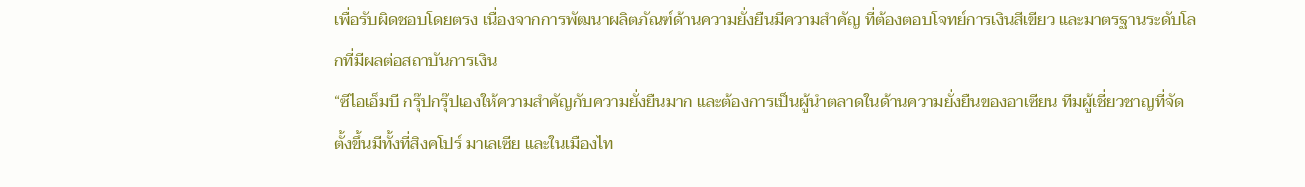เพื่อรับผิดชอบโดยตรง เนื่องจากการพัฒนาผลิตภัณฑ์ด้านความยั่งยืนมีความสำคัญ ที่ต้องตอบโจทย์การเงินสีเขียว และมาตรฐานระดับโลกที่มีผลต่อสถาบันการเงิน
“ซีไอเอ็มบี กรุ๊ปกรุ๊ปเองให้ความสำคัญกับความยั่งยืนมาก และต้องการเป็นผู้นำตลาดในด้านความยั่งยืนของอาเซียน ทีมผู้เชี่ยวชาญที่จัดตั้งขึ้นมีทั้งที่สิงคโปร์ มาเลเซีย และในเมืองไท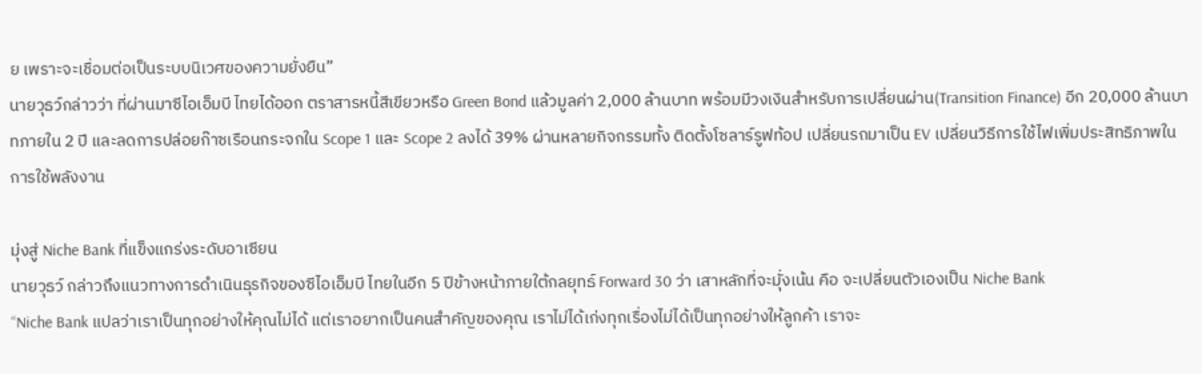ย เพราะจะเชื่อมต่อเป็นระบบนิเวศของความยั่งยืน”
นายวุธว์กล่าวว่า ที่ผ่านมาซีไอเอ็มบี ไทยได้ออก ตราสารหนี้สีเขียวหรือ Green Bond แล้วมูลค่า 2,000 ล้านบาท พร้อมมีวงเงินสำหรับการเปลี่ยนผ่าน(Transition Finance) อีก 20,000 ล้านบาทภายใน 2 ปี และลดการปล่อยก๊าซเรือนกระจกใน Scope 1 และ Scope 2 ลงได้ 39% ผ่านหลายกิจกรรมทั้ง ติดตั้งโซลาร์รูฟท้อป เปลี่ยนรถมาเป็น EV เปลี่ยนวิธีการใช้ไฟเพิ่มประสิทธิภาพในการใช้พลังงาน

มุ่งสู่ Niche Bank ที่แข็งแกร่งระดับอาเซียน
นายวุธว์ กล่าวถึงแนวทางการดำเนินธุรกิจของซีไอเอ็มบี ไทยในอีก 5 ปีข้างหน้าภายใต้กลยุทธ์ Forward 30 ว่า เสาหลักที่จะมุั่งเน้น คือ จะเปลี่ยนตัวเองเป็น Niche Bank
“Niche Bank แปลว่าเราเป็นทุกอย่างให้คุณไม่ได้ แต่เราอยากเป็นคนสำคัญของคุณ เราไม่ได้เก่งทุกเรื่องไม่ได้เป็นทุกอย่างให้ลูกค้า เราจะ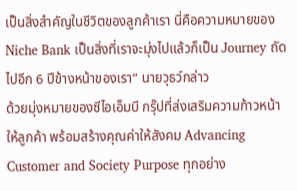เป็นสิ่งสำคัญในชีวิตของลูกค้าเรา นี่คือความหมายของ Niche Bank เป็นสิ่งที่เราจะมุ่งไปแล้วก็เป็น Journey ถัดไปอีก 6 ปีข้างหน้าของเรา” นายวุธว์กล่าว
ด้วยมุ่งหมายของซีไอเอ็มบี กรุ๊ปที่ส่งเสริมความก้าวหน้าให้ลูกค้า พร้อมสร้างคุณค่าให้สังคม Advancing Customer and Society Purpose ทุกอย่าง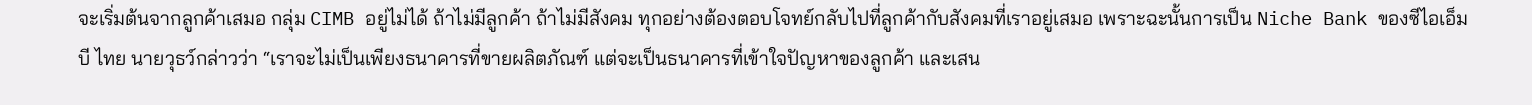จะเริ่มต้นจากลูกค้าเสมอ กลุ่ม CIMB อยู่ไม่ได้ ถ้าไม่มีลูกค้า ถ้าไม่มีสังคม ทุกอย่างต้องตอบโจทย์กลับไปที่ลูกค้ากับสังคมที่เราอยู่เสมอ เพราะฉะนั้นการเป็น Niche Bank ของซีไอเอ็มบี ไทย นายวุธว์กล่าวว่า “เราจะไม่เป็นเพียงธนาคารที่ขายผลิตภัณฑ์ แต่จะเป็นธนาคารที่เข้าใจปัญหาของลูกค้า และเสน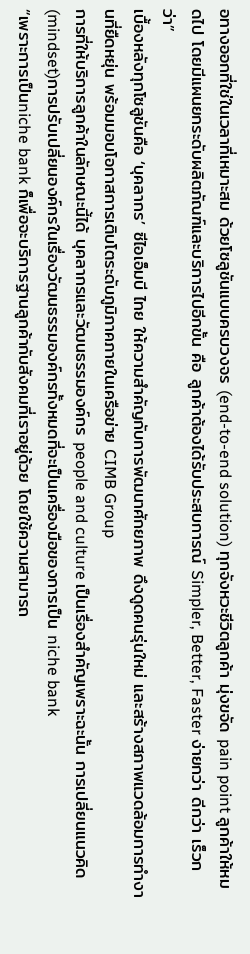อทางออกที่ใช่ในเวลาที่เหมาะสม ด้วยโซลูชันแบบครบวงจร (end-to-end solution) ทุกจังหวะชีวิตลูกค้า มุ่งขจัด pain point ลูกค้าให้หมดไป โดยมีแผนยกระดับผลิตภัณฑ์และบริการไปอีกขั้น คือ ลูกค้าต้องได้รับประสบการณ์ Simpler, Better, Faster ง่ายกว่า ดีกว่า เร็วกว่า”
เบื้องหลังทุกโซลูชันคือ ‘บุคลากร’ ซีไอเอ็มบี ไทย ให้ความสำคัญกับการพัฒนาศักยภาพ ดึงดูดคนรุ่นใหม่ และสร้างสภาพแวดล้อมการทำงานที่ยืดหยุ่น พร้อมมอบโอกาสการเติบโตระดับภูมิภาคภายในเครือข่าย CIMB Group
การที่ให้บริการลูกค้าในลักษณะนี้ได้ บุคลากรและวัฒนธรรมองค์กร people and culture เป็นเรื่องสำคัญเพราะฉะนั้น การเปลี่ยนแนวคิด (mindset)การปรับเปลี่ยนองค์กรในเรื่องวัฒนธรรมองค์กรทั้งหมดที่จะเป็นเครื่องมือของการเป็น niche bank
“เพราะการเป็นniche bank ก็เพื่อจะบริการฐานลูกค้ากับสังคมที่เราอยู่ด้วย โดยใช้ความสามารถ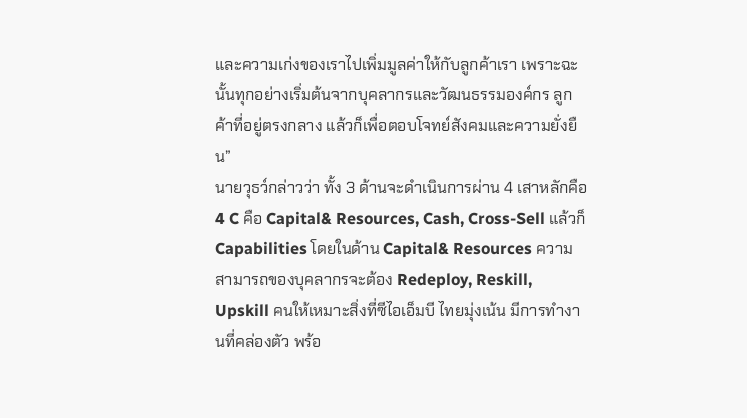และความเก่งของเราไปเพิ่มมูลค่าให้กับลูกค้าเรา เพราะฉะนั้นทุกอย่างเริ่มต้นจากบุคลากรและวัฒนธรรมองค์กร ลูกค้าที่อยู่ตรงกลาง แล้วก็เพื่อตอบโจทย์สังคมและความยั่งยืน”
นายวุธว์กล่าวว่า ทั้ง 3 ด้านจะดำเนินการผ่าน 4 เสาหลักคือ 4 C คือ Capital& Resources, Cash, Cross-Sell แล้วก็ Capabilities โดยในด้าน Capital& Resources ความสามารถของบุคลากรจะต้อง Redeploy, Reskill, Upskill คนให้เหมาะสิ่งที่ซีไอเอ็มบี ไทยมุ่งเน้น มีการทำงานที่คล่องตัว พร้อ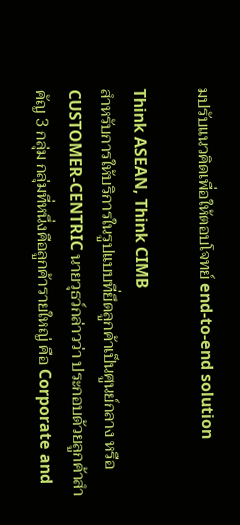มปรับแนวคิดเพื่อให้ตอบโจทย์ end-to-end solution

Think ASEAN, Think CIMB
สำหรับการให้บริการในรูปแบบที่ยึดลูกค้าเป็นศูนย์กลาง หรือ CUSTOMER-CENTRIC นายวุธว์กล่าวว่า ประกอบด้วยลูกค้าสำคัญ 3 กลุ่ม กลุ่มที่หนึ่งคือลูกค้ารายใหญ่ คือ Corporate and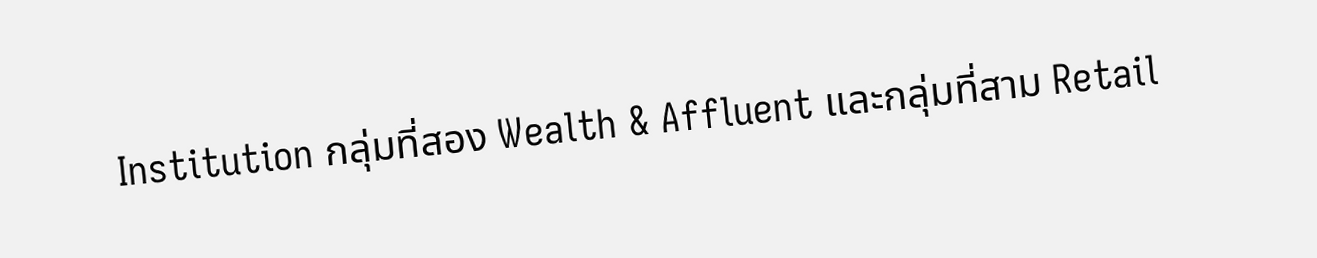Institution กลุ่มที่สอง Wealth & Affluent และกลุ่มที่สาม Retail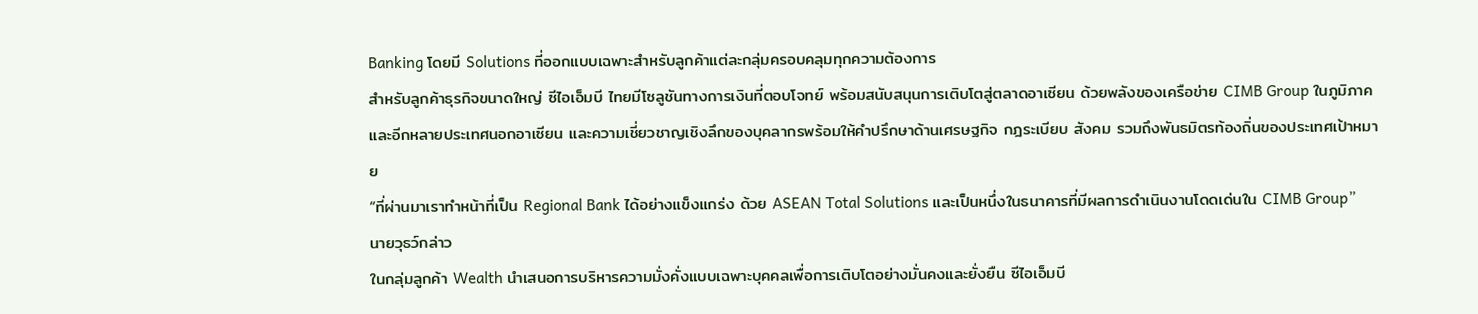Banking โดยมี Solutions ที่ออกแบบเฉพาะสำหรับลูกค้าแต่ละกลุ่มครอบคลุมทุกความต้องการ
สำหรับลูกค้าธุรกิจขนาดใหญ่ ซีไอเอ็มบี ไทยมีโซลูชันทางการเงินที่ตอบโจทย์ พร้อมสนับสนุนการเติบโตสู่ตลาดอาเซียน ด้วยพลังของเครือข่าย CIMB Group ในภูมิภาคและอีกหลายประเทศนอกอาเซียน และความเชี่ยวชาญเชิงลึกของบุคลากรพร้อมให้คำปรึกษาด้านเศรษฐกิจ กฎระเบียบ สังคม รวมถึงพันธมิตรท้องถิ่นของประเทศเป้าหมาย
“ที่ผ่านมาเราทำหน้าที่เป็น Regional Bank ได้อย่างแข็งแกร่ง ด้วย ASEAN Total Solutions และเป็นหนึ่งในธนาคารที่มีผลการดำเนินงานโดดเด่นใน CIMB Group” นายวุธว์กล่าว
ในกลุ่มลูกค้า Wealth นำเสนอการบริหารความมั่งคั่งแบบเฉพาะบุคคลเพื่อการเติบโตอย่างมั่นคงและยั่งยืน ซีไอเอ็มบี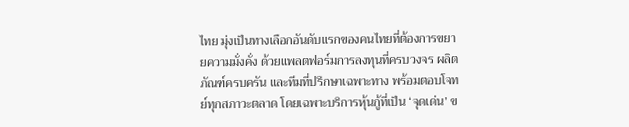ไทย มุ่งเป็นทางเลือกอันดับแรกของคนไทยที่ต้องการขยายความมั่งคั่ง ด้วยแพลตฟอร์มการลงทุนที่ครบวงจร ผลิตภัณฑ์ครบครัน และทีมที่ปรึกษาเฉพาะทาง พร้อมตอบโจทย์ทุกสภาวะตลาด โดยเฉพาะบริการหุ้นกู้ที่เป็น ‘จุดเด่น’ ข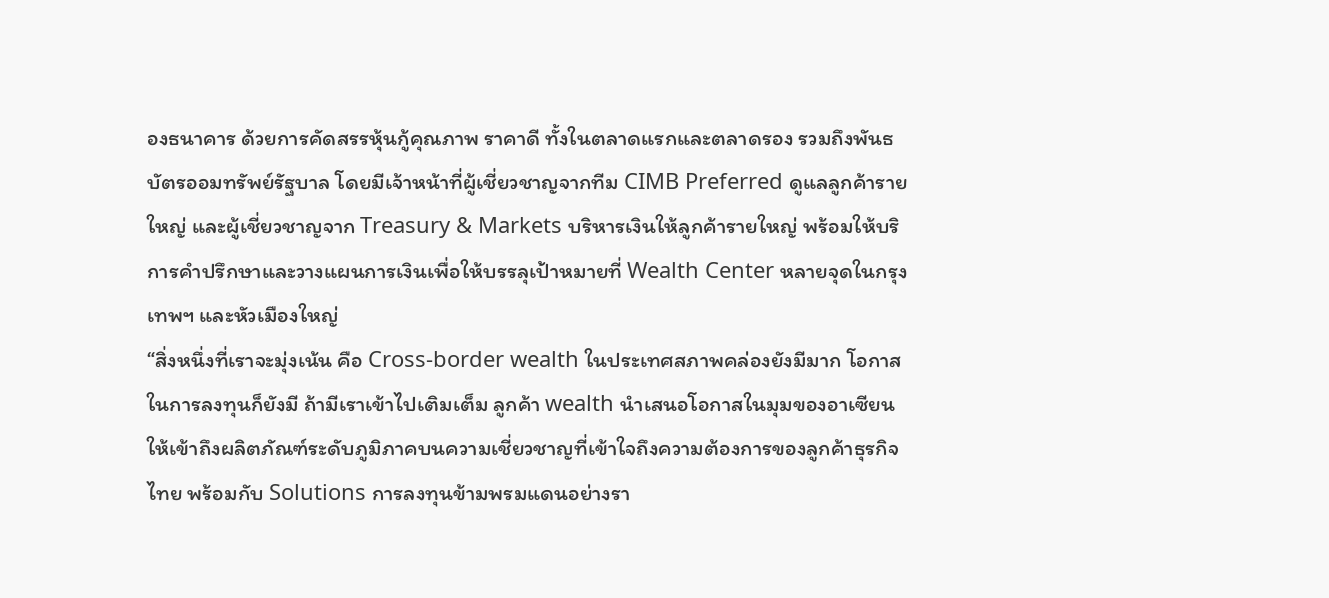องธนาคาร ด้วยการคัดสรรหุ้นกู้คุณภาพ ราคาดี ทั้งในตลาดแรกและตลาดรอง รวมถึงพันธบัตรออมทรัพย์รัฐบาล โดยมีเจ้าหน้าที่ผู้เชี่ยวชาญจากทีม CIMB Preferred ดูแลลูกค้ารายใหญ่ และผู้เชี่ยวชาญจาก Treasury & Markets บริหารเงินให้ลูกค้ารายใหญ่ พร้อมให้บริการคำปรึกษาและวางแผนการเงินเพื่อให้บรรลุเป้าหมายที่ Wealth Center หลายจุดในกรุงเทพฯ และหัวเมืองใหญ่
“สิ่งหนึ่งที่เราจะมุ่งเน้น คือ Cross-border wealth ในประเทศสภาพคล่องยังมีมาก โอกาสในการลงทุนก็ยังมี ถ้ามีเราเข้าไปเติมเต็ม ลูกค้า wealth นำเสนอโอกาสในมุมของอาเซียน ให้เข้าถึงผลิตภัณฑ์ระดับภูมิภาคบนความเชี่ยวชาญที่เข้าใจถึงความต้องการของลูกค้าธุรกิจไทย พร้อมกับ Solutions การลงทุนข้ามพรมแดนอย่างรา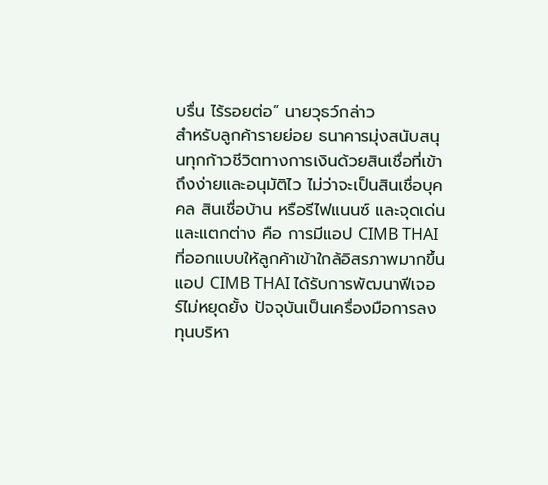บรื่น ไร้รอยต่อ” นายวุธว์กล่าว
สำหรับลูกค้ารายย่อย ธนาคารมุ่งสนับสนุนทุกก้าวชีวิตทางการเงินด้วยสินเชื่อที่เข้าถึงง่ายและอนุมัติไว ไม่ว่าจะเป็นสินเชื่อบุคคล สินเชื่อบ้าน หรือรีไฟแนนซ์ และจุดเด่นและแตกต่าง คือ การมีแอป CIMB THAI ที่ออกแบบให้ลูกค้าเข้าใกล้อิสรภาพมากขึ้น แอป CIMB THAI ได้รับการพัฒนาฟีเจอร์ไม่หยุดยั้ง ปัจจุบันเป็นเครื่องมือการลงทุนบริหา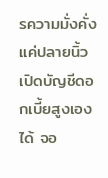รความมั่งคั่งแค่ปลายนิ้ว เปิดบัญชีดอกเบี้ยสูงเองได้ จอ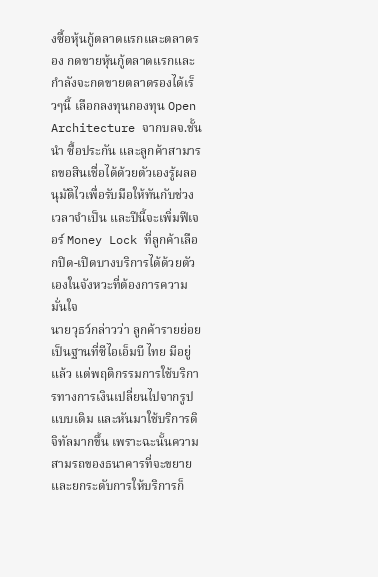งซื้อหุ้นกู้ตลาดแรกและตลาดรอง กดขายหุ้นกู้ตลาดแรกและกำลังจะกดขายตลาดรองได้เร็วๆนี้ เลือกลงทุนกองทุน Open Architecture จากบลจ.ชั้นนำ ซื้อประกัน และลูกค้าสามารถขอสินเชื่อได้ด้วยตัวเองรู้ผลอนุมัติไวเพื่อรับมือให้ทันกับช่วงเวลาจำเป็น และปีนี้จะเพิ่มฟีเจอร์ Money Lock ที่ลูกค้าเลือกปิด-เปิดบางบริการได้ด้วยตัวเองในจังหวะที่ต้องการความมั่นใจ
นายวุธว์กล่าวว่า ลูกค้ารายย่อยเป็นฐานที่ซีไอเอ็มบี ไทย มีอยู่แล้ว แต่พฤติกรรมการใช้บริการทางการเงินเปลี่ยนไปจากรูปแบบเดิม และหันมาใช้บริการดิจิทัลมากขึ้น เพราะฉะนั้นความสามรถของธนาคารที่จะขยายและยกระดับการให้บริการก็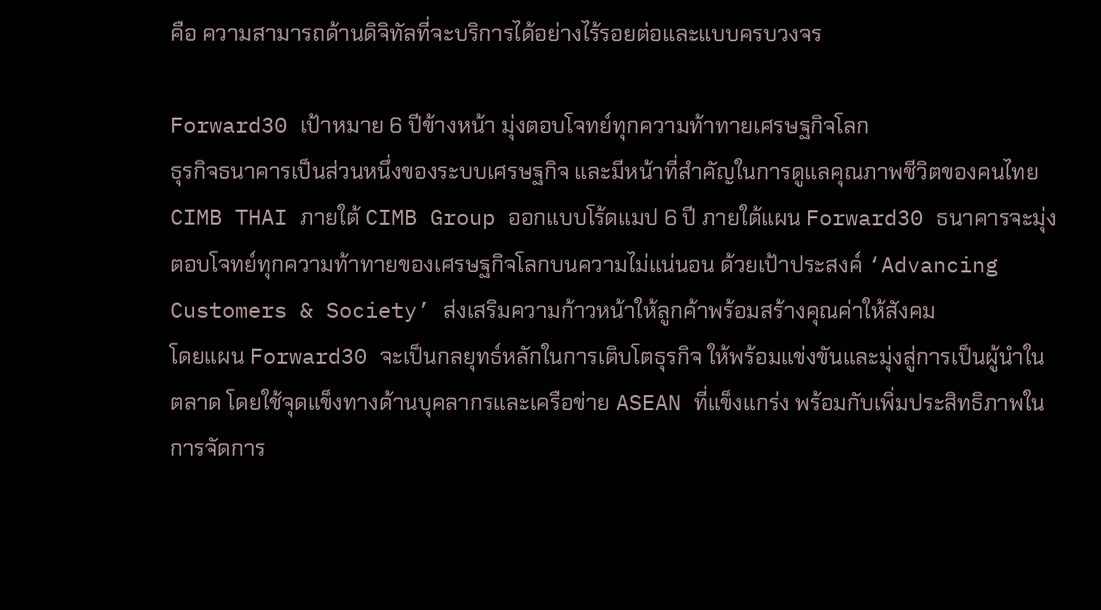คือ ความสามารถด้านดิจิทัลที่จะบริการได้อย่างไร้รอยต่อและแบบครบวงจร

Forward30 เป้าหมาย 6 ปีข้างหน้า มุ่งตอบโจทย์ทุกความท้าทายเศรษฐกิจโลก
ธุรกิจธนาคารเป็นส่วนหนึ่งของระบบเศรษฐกิจ และมีหน้าที่สำคัญในการดูแลคุณภาพชีวิตของคนไทย CIMB THAI ภายใต้ CIMB Group ออกแบบโร้ดแมป 6 ปี ภายใต้แผน Forward30 ธนาคารจะมุ่งตอบโจทย์ทุกความท้าทายของเศรษฐกิจโลกบนความไม่แน่นอน ด้วยเป้าประสงค์ ‘Advancing Customers & Society’ ส่งเสริมความก้าวหน้าให้ลูกค้าพร้อมสร้างคุณค่าให้สังคม
โดยแผน Forward30 จะเป็นกลยุทธ์หลักในการเติบโตธุรกิจ ให้พร้อมแข่งขันและมุ่งสู่การเป็นผู้นำในตลาด โดยใช้จุดแข็งทางด้านบุคลากรและเครือข่าย ASEAN ที่แข็งแกร่ง พร้อมกับเพิ่มประสิทธิภาพในการจัดการ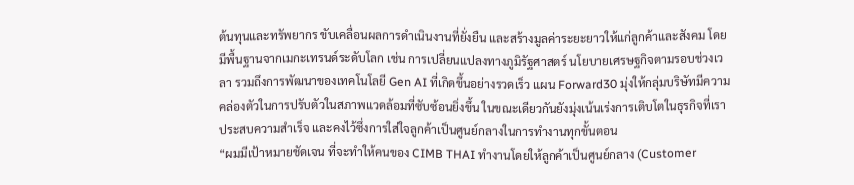ต้นทุนและทรัพยากร ขับเคลื่อนผลการดำเนินงานที่ยั่งยืน และสร้างมูลค่าระยะยาวให้แก่ลูกค้าและสังคม โดยมีพื้นฐานจากเมกะเทรนด์ระดับโลก เช่น การเปลี่ยนแปลงทางภูมิรัฐศาสตร์ นโยบายเศรษฐกิจตามรอบช่วงเวลา รวมถึงการพัฒนาของเทคโนโลยี Gen AI ที่เกิดขึ้นอย่างรวดเร็ว แผน Forward30 มุ่งให้กลุ่มบริษัทมีความคล่องตัวในการปรับตัวในสภาพแวดล้อมที่ซับซ้อนยิ่งขึ้น ในขณะเดียวกันยังมุ่งเน้นเร่งการเติบโตในธุรกิจที่เราประสบความสำเร็จ และคงไว้ซึ่งการใส่ใจลูกค้าเป็นศูนย์กลางในการทำงานทุกขั้นตอน
“ผมมีเป้าหมายชัดเจน ที่จะทำให้คนของ CIMB THAI ทำงานโดยให้ลูกค้าเป็นศูนย์กลาง (Customer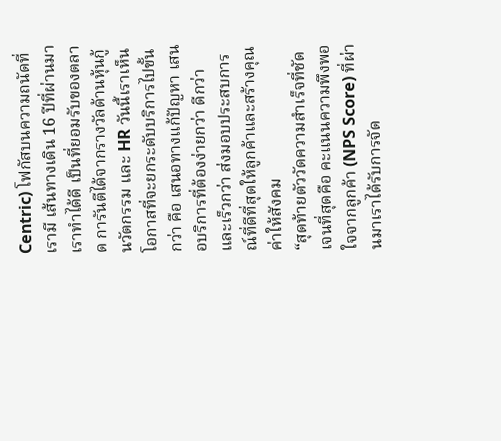Centric) โฟกัสบนความถนัดที่เรามี เส้นทางเดิน 16 ปีที่ผ่านมา เราทำได้ดี เป็นที่ยอมรับของตลาด การันตีได้จากรางวัลด้านหุ้นกู้ นวัตกรรม และ HR วันนี้เราเห็นโอกาสที่จะยกระดับบริการไปขั้นกว่า คือ เสนอทางแก้ปัญหา เสนอบริการที่ต้องง่ายกว่า ดีกว่า และเร็วกว่า ส่งมอบประสบการณ์ที่ดีที่สุดให้ลูกค้าและสร้างคุณค่าให้สังคม
“สุดท้ายตัววัดความสำเร็จที่ชัดเจนที่สุดคือ คะแนนความพึงพอใจจากลูกค้า (NPS Score) ที่ผ่านมาเราได้รับการจัด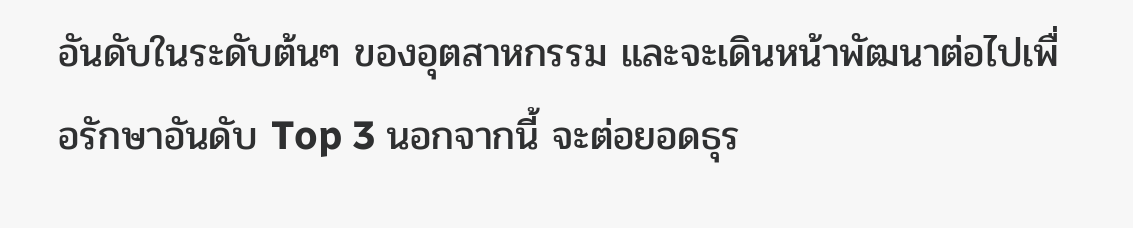อันดับในระดับต้นๆ ของอุตสาหกรรม และจะเดินหน้าพัฒนาต่อไปเพื่อรักษาอันดับ Top 3 นอกจากนี้ จะต่อยอดธุร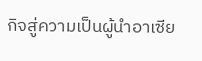กิจสู่ความเป็นผู้นำอาเซีย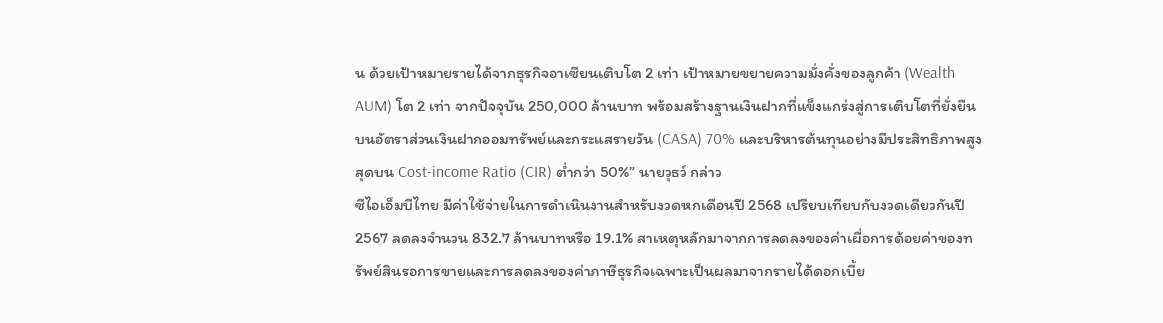น ด้วยเป้าหมายรายได้จากธุรกิจอาเซียนเติบโต 2 เท่า เป้าหมายขยายความมั่งคั่งของลูกค้า (Wealth AUM) โต 2 เท่า จากปัจจุบัน 250,000 ล้านบาท พร้อมสร้างฐานเงินฝากที่แข็งแกร่งสู่การเติบโตที่ยั่งยืนบนอัตราส่วนเงินฝากออมทรัพย์และกระแสรายวัน (CASA) 70% และบริหารต้นทุนอย่างมีประสิทธิภาพสูงสุดบน Cost-income Ratio (CIR) ต่ำกว่า 50%” นายวุธว์ กล่าว
ซีไอเอ็มบีไทย มีค่าใช้จ่ายในการดำเนินงานสำหรับงวดหกเดือนปี 2568 เปรียบเทียบกับงวดเดียวกันปี 2567 ลดลงจำนวน 832.7 ล้านบาทหรือ 19.1% สาเหตุหลักมาจากการลดลงของค่าเผื่อการด้อยค่าของทรัพย์สินรอการขายและการลดลงของค่าภาษีธุรกิจเฉพาะเป็นผลมาจากรายได้ดอกเบี้ย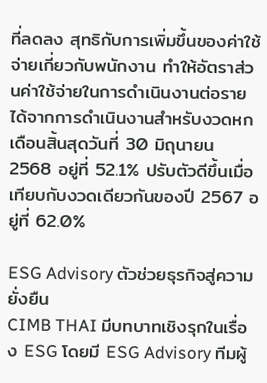ที่ลดลง สุทธิกับการเพิ่มขึ้นของค่าใช้จ่ายเกี่ยวกับพนักงาน ทำให้อัตราส่วนค่าใช้จ่ายในการดำเนินงานต่อรายได้จากการดำเนินงานสำหรับงวดหกเดือนสิ้นสุดวันที่ 30 มิถุนายน 2568 อยู่ที่ 52.1% ปรับตัวดีขึ้นเมื่อเทียบกับงวดเดียวกันของปี 2567 อยู่ที่ 62.0%

ESG Advisory ตัวช่วยธุรกิจสู่ความยั่งยืน
CIMB THAI มีบทบาทเชิงรุกในเรื่อง ESG โดยมี ESG Advisory ทีมผู้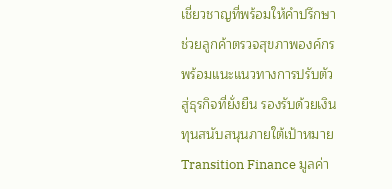เชี่ยวชาญที่พร้อมให้คำปรึกษา ช่วยลูกค้าตรวจสุขภาพองค์กร พร้อมแนะแนวทางการปรับตัวสู่ธุรกิจที่ยั่งยืน รองรับด้วยเงินทุนสนับสนุนภายใต้เป้าหมาย Transition Finance มูลค่า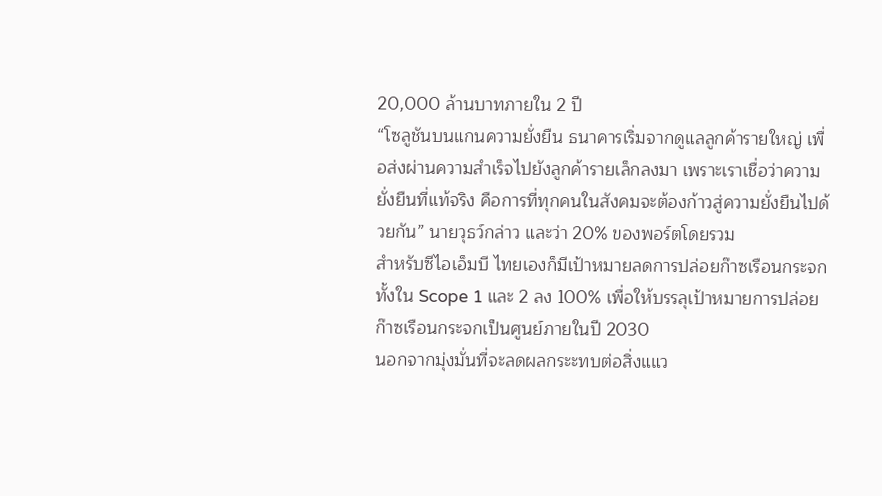20,000 ล้านบาทภายใน 2 ปี
“โซลูชันบนแกนความยั่งยืน ธนาคารเริ่มจากดูแลลูกค้ารายใหญ่ เพื่อส่งผ่านความสำเร็จไปยังลูกค้ารายเล็กลงมา เพราะเราเชื่อว่าความยั่งยืนที่แท้จริง คือการที่ทุกคนในสังคมจะต้องก้าวสู่ความยั่งยืนไปด้วยกัน” นายวุธว์กล่าว และว่า 20% ของพอร์ตโดยรวม
สำหรับซีไอเอ็มบี ไทยเองก็มีเป้าหมายลดการปล่อยก๊าซเรือนกระจกทั้งใน Scope 1 และ 2 ลง 100% เพื่อให้บรรลุเป้าหมายการปล่อยก๊าซเรือนกระจกเป็นศูนย์ภายในปี 2030
นอกจากมุ่งมั่นที่จะลดผลกระะทบต่อสิ่งแแว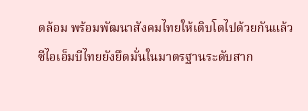ดล้อม พร้อมพัฒนาสังคมไทยให้เติบโตไปด้วยกันแล้ว ซีไอเอ็มบีไทยยังยึดมั่นในมาตรฐานระดับสาก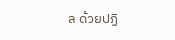ล ด้วยปฏิ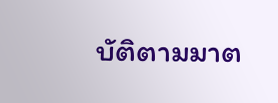บัติตามมาต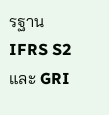รฐาน IFRS S2 และ GRI